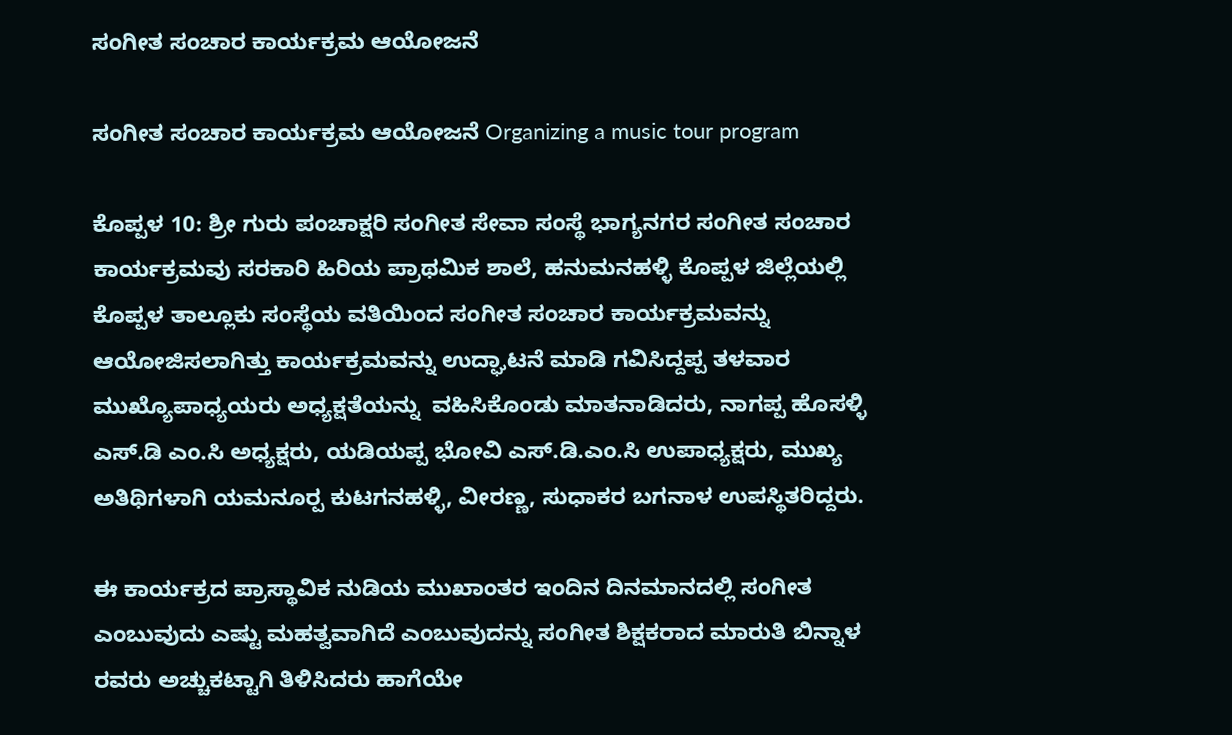ಸಂಗೀತ ಸಂಚಾರ ಕಾರ್ಯಕ್ರಮ ಆಯೋಜನೆ

ಸಂಗೀತ ಸಂಚಾರ ಕಾರ್ಯಕ್ರಮ ಆಯೋಜನೆ Organizing a music tour program

ಕೊಪ್ಪಳ 10: ಶ್ರೀ ಗುರು ಪಂಚಾಕ್ಷರಿ ಸಂಗೀತ ಸೇವಾ ಸಂಸ್ಥೆ ಭಾಗ್ಯನಗರ ಸಂಗೀತ ಸಂಚಾರ ಕಾರ್ಯಕ್ರಮವು ಸರಕಾರಿ ಹಿರಿಯ ಪ್ರಾಥಮಿಕ ಶಾಲೆ, ಹನುಮನಹಳ್ಳಿ ಕೊಪ್ಪಳ ಜಿಲ್ಲೆಯಲ್ಲಿ ಕೊಪ್ಪಳ ತಾಲ್ಲೂಕು ಸಂಸ್ಥೆಯ ವತಿಯಿಂದ ಸಂಗೀತ ಸಂಚಾರ ಕಾರ್ಯಕ್ರಮವನ್ನು ಆಯೋಜಿಸಲಾಗಿತ್ತು ಕಾರ್ಯಕ್ರಮವನ್ನು ಉದ್ಘಾಟನೆ ಮಾಡಿ ಗವಿಸಿದ್ದಪ್ಪ ತಳವಾರ ಮುಖ್ಯೊಪಾಧ್ಯಯರು ಅಧ್ಯಕ್ಷತೆಯನ್ನು  ವಹಿಸಿಕೊಂಡು ಮಾತನಾಡಿದರು, ನಾಗಪ್ಪ ಹೊಸಳ್ಳಿ ಎಸ್‌.ಡಿ ಎಂ.ಸಿ ಅಧ್ಯಕ್ಷರು, ಯಡಿಯಪ್ಪ ಭೋವಿ ಎಸ್‌.ಡಿ.ಎಂ.ಸಿ ಉಪಾಧ್ಯಕ್ಷರು, ಮುಖ್ಯ ಅತಿಥಿಗಳಾಗಿ ಯಮನೂರ‍್ಪ ಕುಟಗನಹಳ್ಳಿ, ವೀರಣ್ಣ, ಸುಧಾಕರ ಬಗನಾಳ ಉಪಸ್ಥಿತರಿದ್ದರು.

ಈ ಕಾರ್ಯಕ್ರದ ಪ್ರಾಸ್ಥಾವಿಕ ನುಡಿಯ ಮುಖಾಂತರ ಇಂದಿನ ದಿನಮಾನದಲ್ಲಿ ಸಂಗೀತ ಎಂಬುವುದು ಎಷ್ಟು ಮಹತ್ವವಾಗಿದೆ ಎಂಬುವುದನ್ನು ಸಂಗೀತ ಶಿಕ್ಷಕರಾದ ಮಾರುತಿ ಬಿನ್ನಾಳ ರವರು ಅಚ್ಚುಕಟ್ಟಾಗಿ ತಿಳಿಸಿದರು ಹಾಗೆಯೇ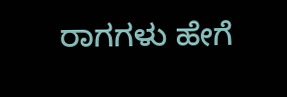ರಾಗಗಳು ಹೇಗೆ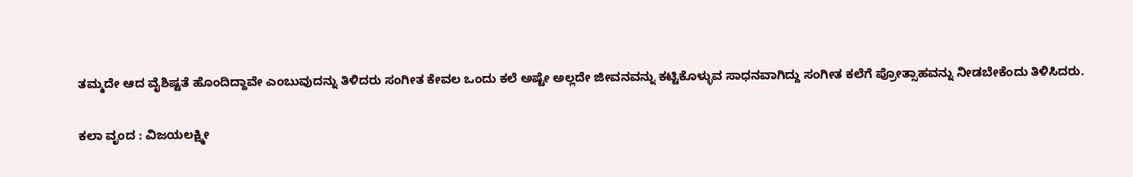ತಮ್ಮದೇ ಆದ ವೈಶಿಷ್ಟತೆ ಹೊಂದಿದ್ದಾವೇ ಎಂಬುವುದನ್ನು ತಿಳಿದರು ಸಂಗೀತ ಕೇವಲ ಒಂದು ಕಲೆ ಅಷ್ಟೇ ಅಲ್ಲದೇ ಜೀವನವನ್ನು ಕಟ್ಟಿಕೊಳ್ಳುವ ಸಾಧನವಾಗಿದ್ದು ಸಂಗೀತ ಕಲೆಗೆ ಪ್ರೋತ್ಸಾಹವನ್ನು ನೀಡಬೇಕೆಂದು ತಿಳಿಸಿದರು.

ಕಲಾ ವೃಂದ : ವಿಜಯಲಕ್ಷ್ಮೀ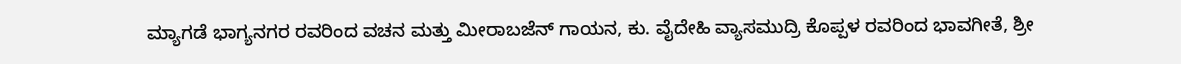ಮ್ಯಾಗಡೆ ಭಾಗ್ಯನಗರ ರವರಿಂದ ವಚನ ಮತ್ತು ಮೀರಾಬಜೆನ್ ಗಾಯನ, ಕು. ವೈದೇಹಿ ವ್ಯಾಸಮುದ್ರಿ ಕೊಪ್ಪಳ ರವರಿಂದ ಭಾವಗೀತೆ, ಶ್ರೀ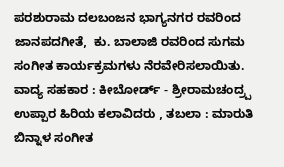ಪರಶುರಾಮ ದಲಬಂಜನ ಭಾಗ್ಯನಗರ ರವರಿಂದ ಜಾನಪದಗೀತೆ,  ಕು. ಬಾಲಾಜಿ ರವರಿಂದ ಸುಗಮ ಸಂಗೀತ ಕಾರ್ಯಕ್ರಮಗಳು ನೆರವೇರಿಸಲಾಯಿತು. ವಾದ್ಯ ಸಹಕಾರ : ಕೀಬೋರ್ಡ್‌ - ಶ್ರೀರಾಮಚಂದ್ರ‍್ಪ ಉಪ್ಪಾರ ಹಿರಿಯ ಕಲಾವಿದರು , ತಬಲಾ : ಮಾರುತಿ ಬಿನ್ನಾಳ ಸಂಗೀತ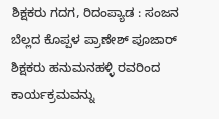ಶಿಕ್ಷಕರು ಗದಗ, ರಿದಂಪ್ಯಾಡ : ಸಂಜನ ಬೆಲ್ಲದ ಕೊಪ್ಪಳ ಪ್ರಾಣೇಶ್ ಪೂಜಾರ್ ಶಿಕ್ಷಕರು ಹನುಮನಹಳ್ಳಿ ರವರಿಂದ ಕಾರ್ಯಕ್ರಮವನ್ನು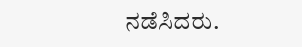ನಡೆಸಿದರು.